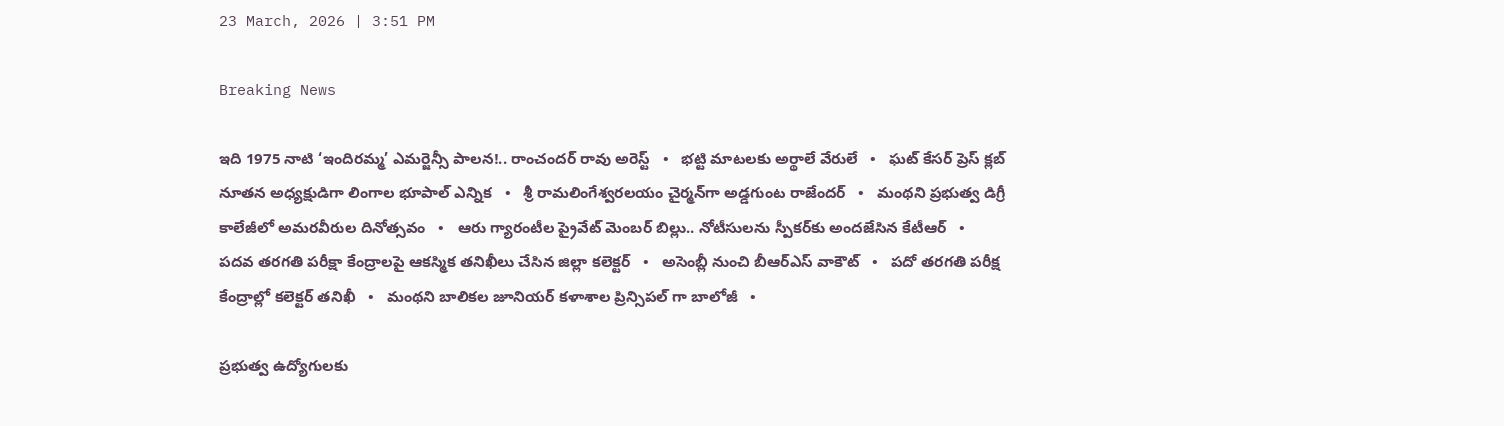23 March, 2026 | 3:51 PM

Breaking News

ఇది 1975 నాటి ‘ఇందిరమ్మ’ ఎమర్జెన్సీ పాలన!.. రాంచందర్ రావు అరెస్ట్   •   భట్టి మాటలకు అర్థాలే వేరులే   •   ఘట్ కేసర్ ప్రెస్ క్లబ్ నూతన అధ్యక్షుడిగా లింగాల భూపాల్ ఎన్నిక   •   శ్రీ రామలింగేశ్వరలయం చైర్మన్‌గా అడ్డగుంట రాజేందర్   •   మంథని ప్రభుత్వ డిగ్రీ కాలేజీలో అమరవీరుల దినోత్సవం   •   ఆరు గ్యారంటీల ప్రైవేట్ మెంబర్ బిల్లు.. నోటీసులను స్పీకర్‌కు అందజేసిన కేటీఆర్   •   పదవ తరగతి పరీక్షా కేంద్రాలపై ఆకస్మిక తనిఖీలు చేసిన జిల్లా కలెక్టర్   •   అసెంబ్లీ నుంచి బీఆర్ఎస్ వాకౌట్   •   పదో తరగతి పరీక్ష కేంద్రాల్లో కలెక్టర్ తనిఖీ   •   మంథని బాలికల జూనియర్ కళాశాల ప్రిన్సిపల్ గా బాలోజీ   •

ప్రభుత్వ ఉద్యోగులకు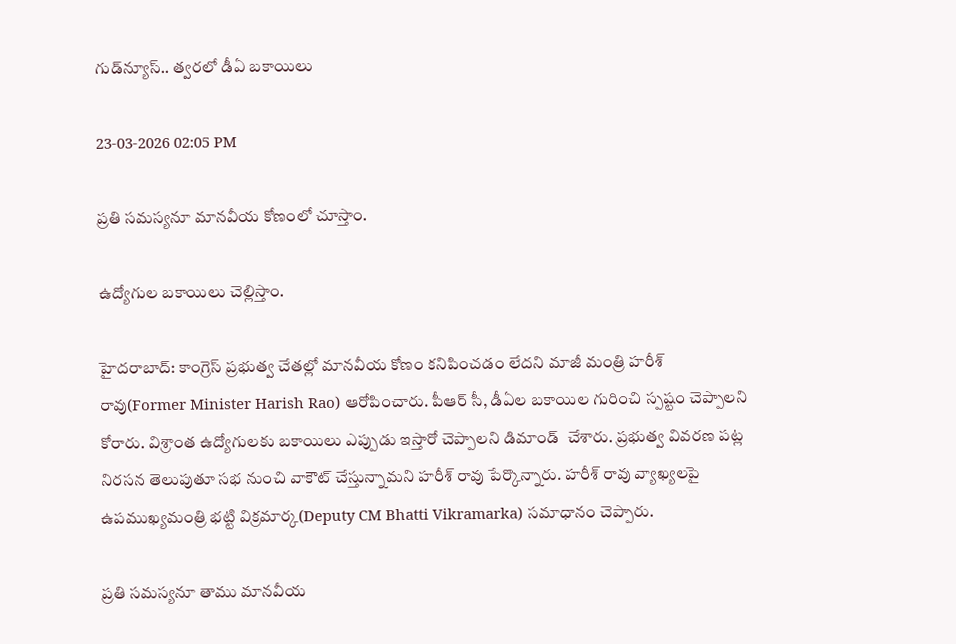గుడ్‌న్యూస్‌.. త్వరలో డీఏ బకాయిలు

23-03-2026 02:05 PM

ప్రతి సమస్యనూ మానవీయ కోణంలో చూస్తాం.

ఉద్యోగుల బకాయిలు చెల్లిస్తాం.

హైదరాబాద్: కాంగ్రెస్ ప్రభుత్వ చేతల్లో మానవీయ కోణం కనిపించడం లేదని మాజీ మంత్రి హరీశ్ రావు(Former Minister Harish Rao) ఆరోపించారు. పీఆర్ సీ, డీఏల బకాయిల గురించి స్పష్టం చెప్పాలని కోరారు. విశ్రాంత ఉద్యోగులకు బకాయిలు ఎప్పుడు ఇస్తారో చెప్పాలని డిమాండ్  చేశారు. ప్రభుత్వ వివరణ పట్ల నిరసన తెలుపుతూ సభ నుంచి వాకౌట్ చేస్తున్నామని హరీశ్ రావు పేర్కొన్నారు. హరీశ్ రావు వ్యాఖ్యలపై ఉపముఖ్యమంత్రి భట్టి విక్రమార్క(Deputy CM Bhatti Vikramarka) సమాధానం చెప్పారు.

ప్రతి సమస్యనూ తాము మానవీయ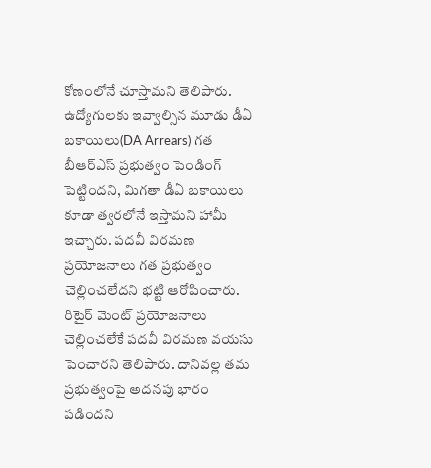కోణంలోనే చూస్తామని తెలిపారు. ఉద్యోగులకు ఇవ్వాల్సిన మూడు డీఏ బకాయిలు(DA Arrears) గత బీఆర్ఎస్ ప్రభుత్వం పెండింగ్ పెట్టిందని, మిగతా డీఏ బకాయిలు కూడా త్వరలోనే ఇస్తామని హామీ ఇచ్చారు. పదవీ విరమణ ప్రయోజనాలు గత ప్రభుత్వం చెల్లించలేదని భట్టి ఆరోపించారు. రిటైర్ మెంట్ ప్రయోజనాలు చెల్లించలేకే పదవీ విరమణ వయసు పెంచారని తెలిపారు. దానివల్ల తమ ప్రభుత్వంపై అదనపు భారం పడిందని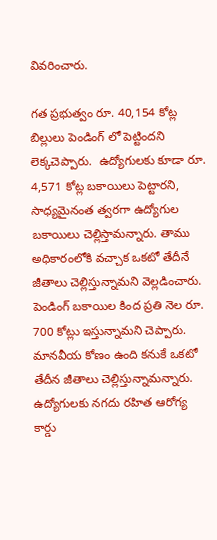వివరించారు.

గత ప్రభుత్వం రూ. 40,154 కోట్ల బిల్లులు పెండింగ్ లో పెట్టిందని లెక్కచెప్పారు.  ఉద్యోగులకు కూడా రూ. 4,571 కోట్ల బకాయిలు పెట్టారని, సాధ్యమైనంత త్వరగా ఉద్యోగుల బకాయిలు చెల్లిస్తామన్నారు. తాము అధికారంలోకి వచ్చాక ఒకటో తేదీనే జీతాలు చెల్లిస్తున్నామని వెల్లడించారు. పెండింగ్ బకాయిల కింద ప్రతి నెల రూ. 700 కోట్లు ఇస్తున్నామని చెప్పారు. మానవీయ కోణం ఉంది కనుకే ఒకటో తేదీన జీతాలు చెల్లిస్తున్నామన్నారు. ఉద్యోగులకు నగదు రహిత ఆరోగ్య కార్డు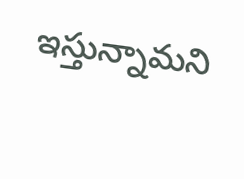ఇస్తున్నామని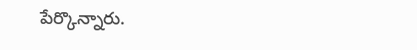పేర్కొన్నారు.